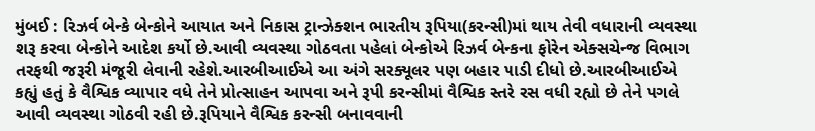મુંબઈ : રિઝર્વ બેન્કે બેન્કોને આયાત અને નિકાસ ટ્રાન્ઝેક્શન ભારતીય રૂપિયા(કરન્સી)માં થાય તેવી વધારાની વ્યવસ્થા શરૂ કરવા બેન્કોને આદેશ કર્યો છે.આવી વ્યવસ્થા ગોઠવતા પહેલાં બેન્કોએ રિઝર્વ બેન્કના ફોરેન એક્સચેન્જ વિભાગ તરફથી જરૂરી મંજૂરી લેવાની રહેશે.આરબીઆઈએ આ અંગે સરક્યૂલર પણ બહાર પાડી દીધો છે.આરબીઆઈએ કહ્યું હતું કે વૈશ્વિક વ્યાપાર વધે તેને પ્રોત્સાહન આપવા અને રૂપી કરન્સીમાં વૈશ્વિક સ્તરે રસ વધી રહ્યો છે તેને પગલે આવી વ્યવસ્થા ગોઠવી રહી છે.રૂપિયાને વૈશ્વિક કરન્સી બનાવવાની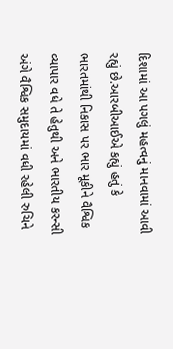દિશામાં આ પગલું મહત્વનું માનવામાં આવી રહ્યું છે.આરબીઆઈએ કહ્યું હતું કે ભારતમાંથી નિકાસ પર ભાર મૂકીને વૈશ્વિક વ્યાપાર વધે તે હેતુથી અને ભારતીય કરન્સી અંગે વૈશ્વિક સમુદાયમાં વધી રહેલી રુચિને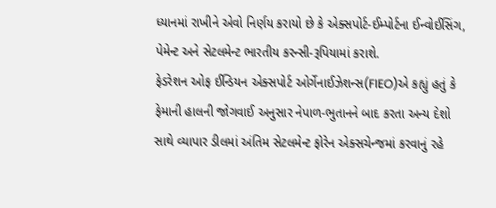ધ્યાનમાં રાખીને એવો નિર્ણય કરાયો છે કે એક્સપોર્ટ-ઈમ્પોર્ટના ઈન્વોઈસિંગ, પેમેન્ટ અને સેટલમેન્ટ ભારતીય કરન્સી-રૂપિયામાં કરાશે.
ફેડરેશન ઓફ ઈન્ડિયન એક્સપોર્ટ ઓર્ગેનાઈઝેશન્સ(FIEO)એ કહ્યું હતું કે ફેમાની હાલની જોગવાઈ અનુસાર નેપાળ-ભુતાનને બાદ કરતા અન્ય દેશો સાથે વ્યાપાર ડીલમાં અંતિમ સેટલમેન્ટ ફોરેન એક્સચેન્જમાં કરવાનું રહે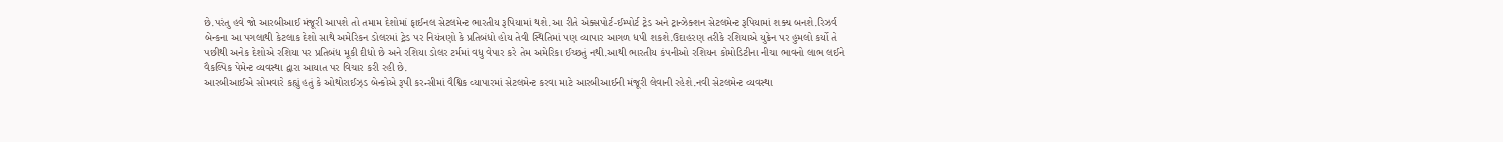છે.પરંતુ હવે જો આરબીઆઈ મંજૂરી આપશે તો તમામ દેશોમાં ફાઈનલ સેટલમેન્ટ ભારતીય રૂપિયામાં થશે.આ રીતે એક્સપોર્ટ-ઈમ્પોર્ટ ટ્રેડ અને ટ્રાન્ઝેક્શન સેટલમેન્ટ રૂપિયામાં શક્ય બનશે.રિઝર્વ બેન્કના આ પગલાથી કેટલાક દેશો સાથે અમેરિકન ડોલરમાં ટ્રેડ પર નિયંત્રણો કે પ્રતિબંધો હોય તેવી સ્થિતિમાં પણ વ્યાપાર આગળ ધપી શકશે.ઉદાહરણ તરીકે રશિયાએ યુક્રેન પર હુમલો કર્યો તે પછીથી અનેક દેશોએ રશિયા પર પ્રતિબંધ મૂકી દીધો છે અને રશિયા ડોલર ટર્મમાં વધુ વેપાર કરે તેમ અમેરિકા ઈચ્છતું નથી.આથી ભારતીય કંપનીઓ રશિયન કોમોડિટીના નીચા ભાવનો લાભ લઈને વૈકલ્પિક પેમેન્ટ વ્યવસ્થા દ્વારા આયાત પર વિચાર કરી રહી છે.
આરબીઆઈએ સોમવારે કહ્યું હતું કે ઓથોરાઈઝ્ડ બેન્કોએ રૂપી કરન્સીમાં વૈશ્વિક વ્યાપારમાં સેટલમેન્ટ કરવા માટે આરબીઆઈની મંજૂરી લેવાની રહેશે.નવી સેટલમેન્ટ વ્યવસ્થા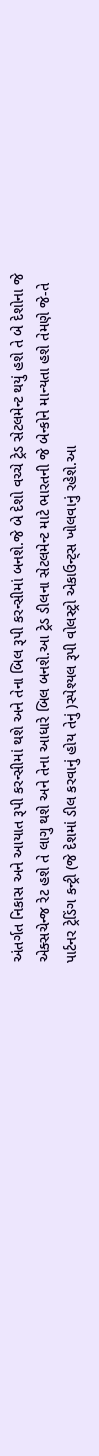અંતર્ગત નિકાસ અને આયાત રૂપી કરન્સીમાં થશે અને તેના બિલ રૂપી કરન્સીમાં બનશે.જે બે દેશો વચ્ચે ટ્રેડ સેટલમેન્ટ થયું હશે તે બે દેશોના જે એક્સચેન્જ રેટ હશે તે લાગુ થશે અને તેના આધારે બિલ બનશે.આ ટ્રેડ ડીલના સેટલમેન્ટ માટે ભારતની જે બેન્કોને માન્યતા હશે તેમણે જે-તે પાર્ટનર ટ્રેડિંગ કન્ટ્રી (જે દેશમાં ડીલ કરવાનું હોય તેનું )સ્પેશ્યલ રૂપી વોલસ્ટ્રો એકાઉન્ટ્સ ખોલવાનું રહેશે.આ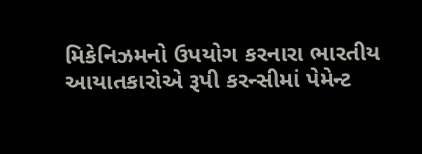મિકેનિઝમનો ઉપયોગ કરનારા ભારતીય આયાતકારોએ રૂપી કરન્સીમાં પેમેન્ટ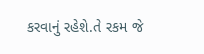કરવાનું રહેશે.તે રકમ જે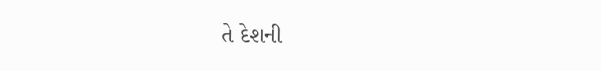તે દેશની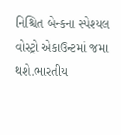નિશ્ચિત બેન્કના સ્પેશ્યલ વોસ્ટ્રો એકાઉન્ટમાં જમા થશે.ભારતીય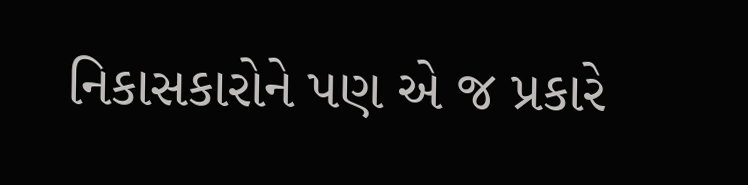નિકાસકારોને પણ એ જ પ્રકારે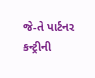જે-તે પાર્ટનર કન્ટ્રીની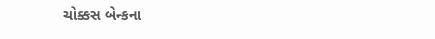ચોક્કસ બેન્કના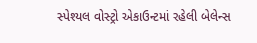સ્પેશ્યલ વોસ્ટ્રો એકાઉન્ટમાં રહેલી બેલેન્સ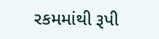રકમમાંથી રૂપી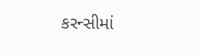કરન્સીમાં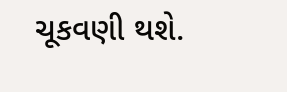ચૂકવણી થશે.